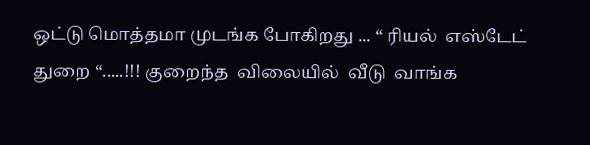ஒட்டு மொத்தமா முடங்க போகிறது ... “ ரியல்  எஸ்டேட்  துறை “.....!!! குறைந்த  விலையில்  வீடு  வாங்க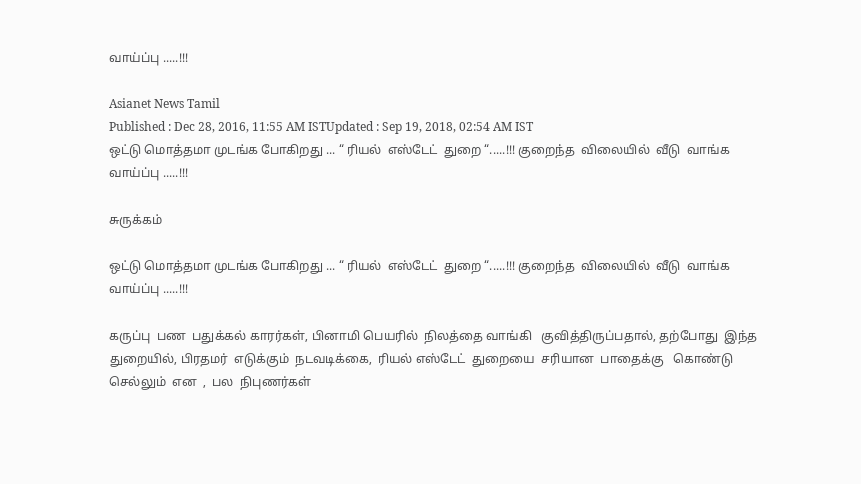வாய்ப்பு .....!!!

Asianet News Tamil
Published : Dec 28, 2016, 11:55 AM ISTUpdated : Sep 19, 2018, 02:54 AM IST
ஒட்டு மொத்தமா முடங்க போகிறது ... “ ரியல்  எஸ்டேட்  துறை “.....!!! குறைந்த  விலையில்  வீடு  வாங்க வாய்ப்பு .....!!!

சுருக்கம்

ஒட்டு மொத்தமா முடங்க போகிறது ... “ ரியல்  எஸ்டேட்  துறை “.....!!! குறைந்த  விலையில்  வீடு  வாங்க வாய்ப்பு .....!!!

கருப்பு  பண  பதுக்கல் காரர்கள், பினாமி பெயரில்  நிலத்தை வாங்கி   குவித்திருப்பதால், தற்போது  இந்த  துறையில், பிரதமர்  எடுக்கும்  நடவடிக்கை,  ரியல் எஸ்டேட்  துறையை  சரியான  பாதைக்கு   கொண்டு செல்லும்  என  ,  பல  நிபுணர்கள்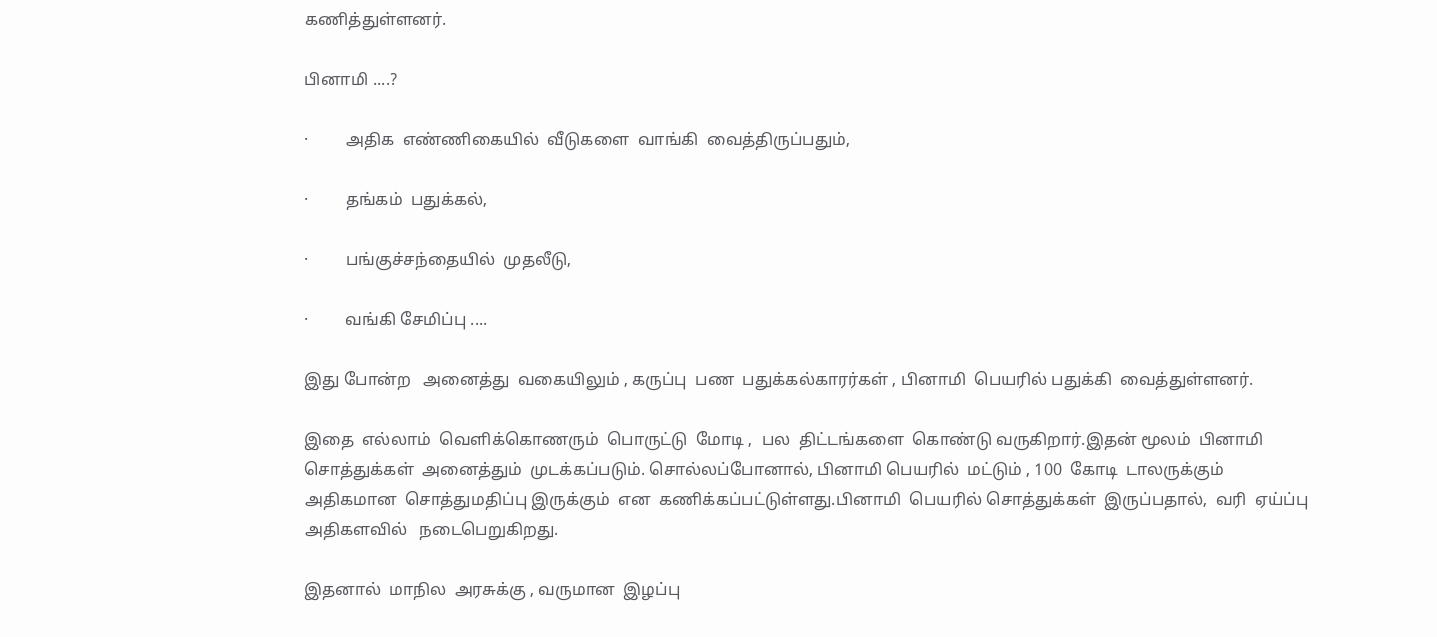கணித்துள்ளனர்.

பினாமி ....?

·         அதிக  எண்ணிகையில்  வீடுகளை  வாங்கி  வைத்திருப்பதும்,

·         தங்கம்  பதுக்கல்,

·         பங்குச்சந்தையில்  முதலீடு,

·         வங்கி சேமிப்பு ....

இது போன்ற   அனைத்து  வகையிலும் , கருப்பு  பண  பதுக்கல்காரர்கள் , பினாமி  பெயரில் பதுக்கி  வைத்துள்ளனர்.

இதை  எல்லாம்  வெளிக்கொணரும்  பொருட்டு  மோடி ,  பல  திட்டங்களை  கொண்டு வருகிறார்.இதன் மூலம்  பினாமி  சொத்துக்கள்  அனைத்தும்  முடக்கப்படும். சொல்லப்போனால், பினாமி பெயரில்  மட்டும் , 100  கோடி  டாலருக்கும்  அதிகமான  சொத்துமதிப்பு இருக்கும்  என  கணிக்கப்பட்டுள்ளது.பினாமி  பெயரில் சொத்துக்கள்  இருப்பதால்,  வரி  ஏய்ப்பு    அதிகளவில்   நடைபெறுகிறது.

இதனால்  மாநில  அரசுக்கு , வருமான  இழப்பு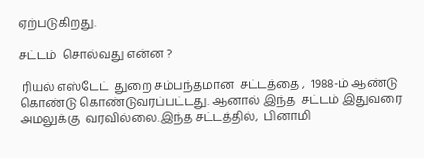ஏற்படுகிறது.

சட்டம்  சொல்வது என்ன ?

 ரியல் எஸ்டேட்  துறை சம்பந்தமான  சட்டத்தை ,  1988-ம் ஆண்டு கொண்டு கொண்டுவரப்பட்டது. ஆனால் இந்த  சட்டம் இதுவரை  அமலுக்கு  வரவில்லை.இந்த சட்டத்தில்,  பினாமி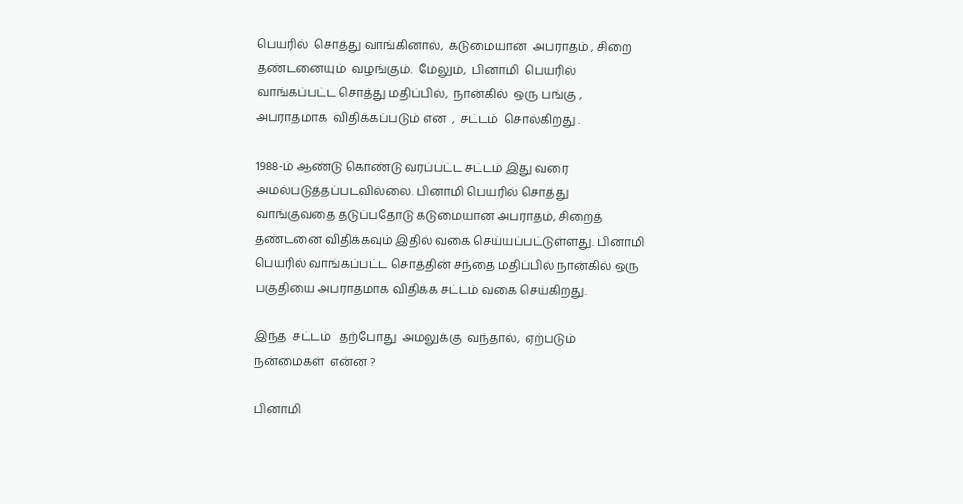பெயரில்  சொத்து வாங்கினால்,  கடுமையான  அபராதம் , சிறை  தண்டனையும்  வழங்கும்.  மேலும்,  பினாமி  பெயரில் வாங்கப்பட்ட சொத்து மதிப்பில்,  நான்கில்  ஒரு பங்கு ,  அபராதமாக  விதிக்கப்படும் என  ,  சட்டம்  சொல்கிறது .

1988-ம் ஆண்டு கொண்டு வரப்பட்ட சட்டம் இது வரை அமல்படுத்தப்படவில்லை. பினாமி பெயரில் சொத்து வாங்குவதை தடுப்பதோடு கடுமையான அபராதம், சிறைத் தண்டனை விதிக்கவும் இதில் வகை செய்யப்பட்டுள்ளது. பினாமி பெயரில் வாங்கப்பட்ட சொத்தின் சந்தை மதிப்பில் நான்கில் ஒரு பகுதியை அபராதமாக விதிக்க சட்டம் வகை செய்கிறது.

இந்த  சட்டம்   தற்போது  அமலுக்கு  வந்தால்,  ஏற்படும்  நன்மைகள்  என்ன ?

பினாமி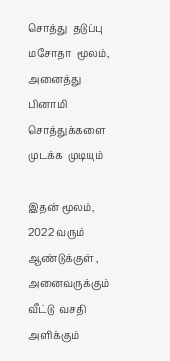சொத்து  தடுப்பு  மசோதா  மூலம்,  அனைத்து  பினாமி  சொத்துக்களை  முடக்க  முடியும்

இதன் மூலம்,  2022 வரும்  ஆண்டுக்குள் ,  அனைவருக்கும்  வீட்டு  வசதி  அளிக்கும்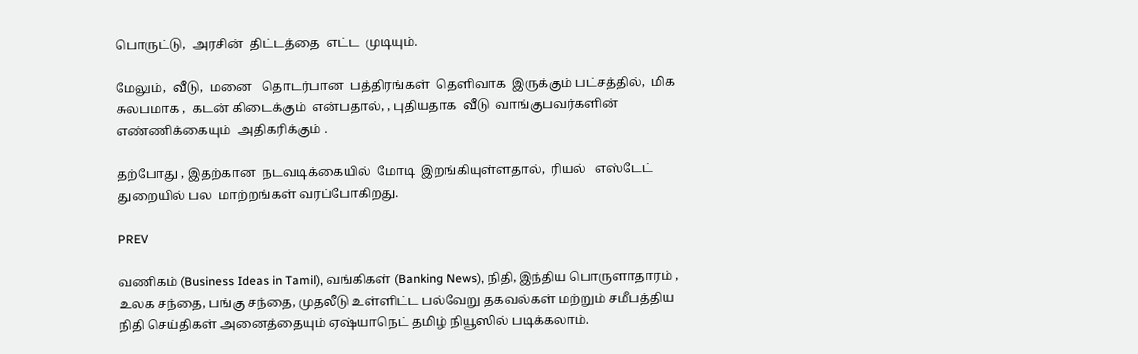பொருட்டு,  அரசின்  திட்டத்தை  எட்ட  முடியும்.

மேலும்,  வீடு,  மனை   தொடர்பான  பத்திரங்கள்  தெளிவாக  இருக்கும் பட்சத்தில்,  மிக சுலபமாக ,  கடன் கிடைக்கும்  என்பதால், , புதியதாக  வீடு  வாங்குபவர்களின் எண்ணிக்கையும்  அதிகரிக்கும் .

தற்போது , இதற்கான  நடவடிக்கையில்  மோடி  இறங்கியுள்ளதால்,  ரியல்   எஸ்டேட்  துறையில் பல  மாற்றங்கள் வரப்போகிறது.

PREV

வணிகம் (Business Ideas in Tamil), வங்கிகள் (Banking News), நிதி, இந்திய பொருளாதாரம் , உலக சந்தை, பங்கு சந்தை, முதலீடு உள்ளிட்ட பல்வேறு தகவல்கள் மற்றும் சமீபத்திய நிதி செய்திகள் அனைத்தையும் ஏஷ்யாநெட் தமிழ் நியூஸில் படிக்கலாம்.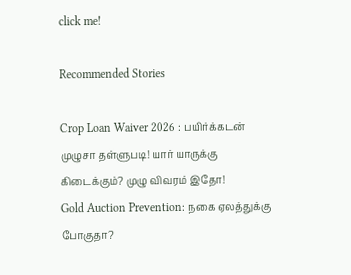click me!

Recommended Stories

Crop Loan Waiver 2026 : பயிர்க்கடன் முழுசா தள்ளுபடி! யார் யாருக்கு கிடைக்கும்? முழு விவரம் இதோ!
Gold Auction Prevention: நகை ஏலத்துக்கு போகுதா?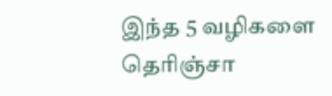இந்த 5 வழிகளை தெரிஞ்சா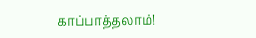காப்பாத்தலாம்!